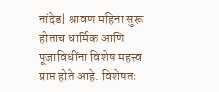नांदेड| श्रावण महिना सुरू होताच धार्मिक आणि पूजाविधींना विशेष महत्त्व प्राप्त होते आहे. विशेषतः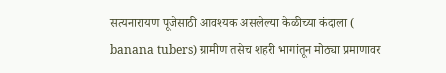सत्यनारायण पूजेसाठी आवश्यक असलेल्या केळीच्या कंदाला ( banana tubers) ग्रामीण तसेच शहरी भागांतून मोठ्या प्रमाणावर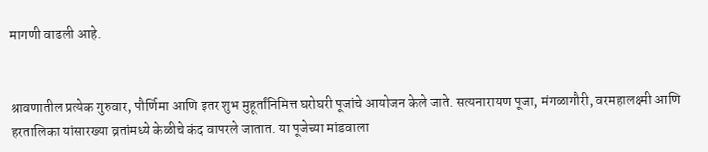मागणी वाढली आहे.


श्रावणातील प्रत्येक गुरुवार, पौर्णिमा आणि इतर शुभ मुहूर्तांनिमित्त घरोघरी पूजांचे आयोजन केले जाते. सत्यनारायण पूजा, मंगळागौरी, वरमहालक्ष्मी आणि हरतालिका यांसारख्या व्रतांमध्ये केळीचे कंद वापरले जातात. या पूजेच्या मांडवाला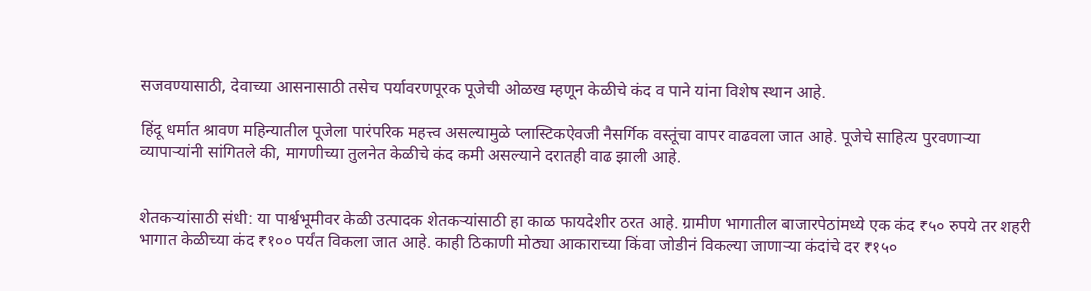सजवण्यासाठी, देवाच्या आसनासाठी तसेच पर्यावरणपूरक पूजेची ओळख म्हणून केळीचे कंद व पाने यांना विशेष स्थान आहे.

हिंदू धर्मात श्रावण महिन्यातील पूजेला पारंपरिक महत्त्व असल्यामुळे प्लास्टिकऐवजी नैसर्गिक वस्तूंचा वापर वाढवला जात आहे. पूजेचे साहित्य पुरवणाऱ्या व्यापाऱ्यांनी सांगितले की, मागणीच्या तुलनेत केळीचे कंद कमी असल्याने दरातही वाढ झाली आहे.


शेतकऱ्यांसाठी संधी: या पार्श्वभूमीवर केळी उत्पादक शेतकऱ्यांसाठी हा काळ फायदेशीर ठरत आहे. ग्रामीण भागातील बाजारपेठांमध्ये एक कंद ₹५० रुपये तर शहरी भागात केळीच्या कंद ₹१०० पर्यंत विकला जात आहे. काही ठिकाणी मोठ्या आकाराच्या किंवा जोडीनं विकल्या जाणाऱ्या कंदांचे दर ₹१५०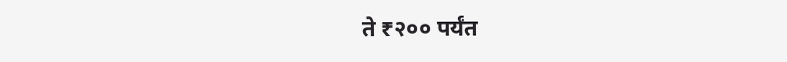ते ₹२०० पर्यंत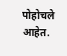पोहोचले आहेत.